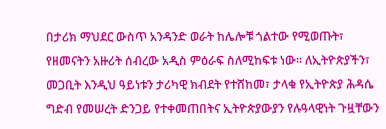በታሪክ ማህደር ውስጥ አንዳንድ ወራት ከሌሎቹ ጎልተው የሚወጡት፣ የዘመናትን አዙሪት ሰብረው አዲስ ምዕራፍ ስለሚከፍቱ ነው። ለኢትዮጵያችን፣ መጋቢት እንዲህ ዓይነቱን ታሪካዊ ክብደት የተሸከመ፣ ታላቁ የኢትዮጵያ ሕዳሴ ግድብ የመሠረት ድንጋይ የተቀመጠበትና ኢትዮጵያውያን የሉዓላዊነት ጉዟቸውን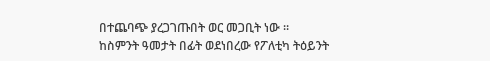በተጨባጭ ያረጋገጡበት ወር መጋቢት ነው ።
ከስምንት ዓመታት በፊት ወደነበረው የፖለቲካ ትዕይንት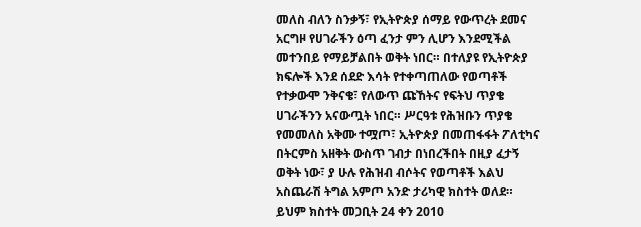መለስ ብለን ስንቃኝ፣ የኢትዮጵያ ሰማይ የውጥረት ደመና አርግዞ የሀገራችን ዕጣ ፈንታ ምን ሊሆን እንደሚችል መተንበይ የማይቻልበት ወቅት ነበር። በተለያዩ የኢትዮጵያ ክፍሎች እንደ ሰደድ እሳት የተቀጣጠለው የወጣቶች የተቃውሞ ንቅናቄ፣ የለውጥ ጩኸትና የፍትህ ጥያቄ ሀገራችንን አናውጧት ነበር። ሥርዓቱ የሕዝቡን ጥያቄ የመመለስ አቅሙ ተሟጦ፣ ኢትዮጵያ በመጠፋፋት ፖለቲካና በትርምስ አዘቅት ውስጥ ገብታ በነበረችበት በዚያ ፈታኝ ወቅት ነው፣ ያ ሁሉ የሕዝብ ብሶትና የወጣቶች እልህ አስጨራሽ ትግል አምጦ አንድ ታሪካዊ ክስተት ወለደ።
ይህም ክስተት መጋቢት 24 ቀን 2010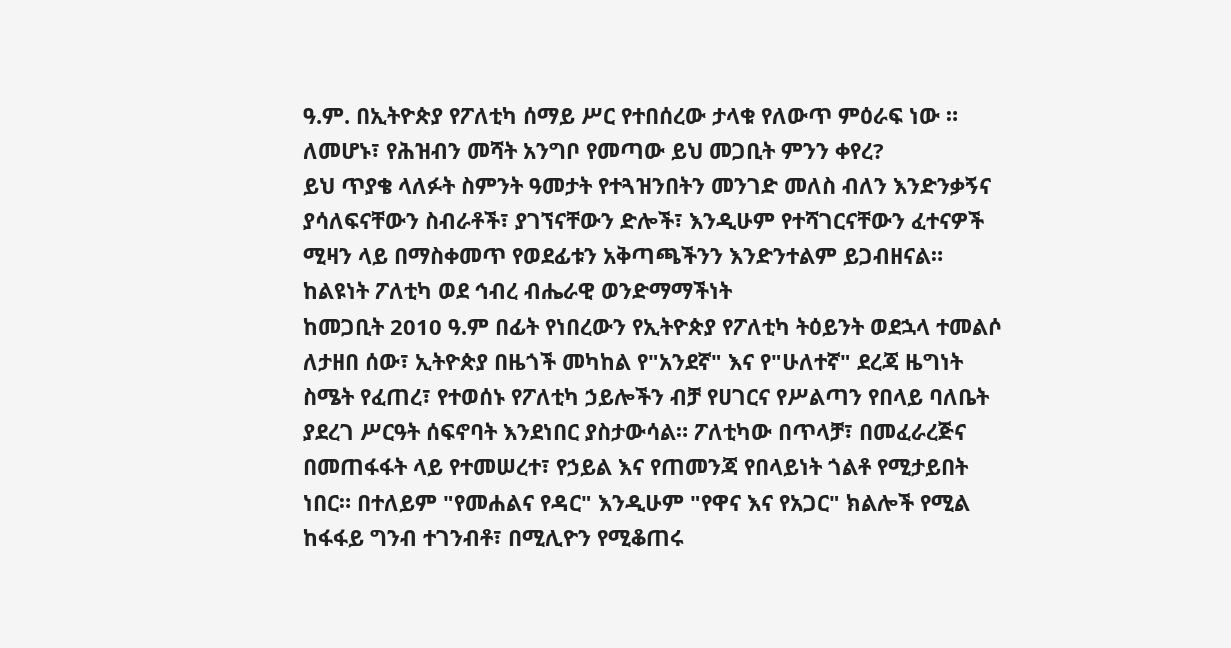ዓ.ም. በኢትዮጵያ የፖለቲካ ሰማይ ሥር የተበሰረው ታላቁ የለውጥ ምዕራፍ ነው ። ለመሆኑ፣ የሕዝብን መሻት አንግቦ የመጣው ይህ መጋቢት ምንን ቀየረ?
ይህ ጥያቄ ላለፉት ስምንት ዓመታት የተጓዝንበትን መንገድ መለስ ብለን እንድንቃኝና ያሳለፍናቸውን ስብራቶች፣ ያገኘናቸውን ድሎች፣ እንዲሁም የተሻገርናቸውን ፈተናዎች ሚዛን ላይ በማስቀመጥ የወደፊቱን አቅጣጫችንን እንድንተልም ይጋብዘናል።
ከልዩነት ፖለቲካ ወደ ኅብረ ብሔራዊ ወንድማማችነት
ከመጋቢት 2010 ዓ.ም በፊት የነበረውን የኢትዮጵያ የፖለቲካ ትዕይንት ወደኋላ ተመልሶ ለታዘበ ሰው፣ ኢትዮጵያ በዜጎች መካከል የ"አንደኛ" እና የ"ሁለተኛ" ደረጃ ዜግነት ስሜት የፈጠረ፣ የተወሰኑ የፖለቲካ ኃይሎችን ብቻ የሀገርና የሥልጣን የበላይ ባለቤት ያደረገ ሥርዓት ሰፍኖባት እንደነበር ያስታውሳል። ፖለቲካው በጥላቻ፣ በመፈራረጅና በመጠፋፋት ላይ የተመሠረተ፣ የኃይል እና የጠመንጃ የበላይነት ጎልቶ የሚታይበት ነበር። በተለይም "የመሐልና የዳር" እንዲሁም "የዋና እና የአጋር" ክልሎች የሚል ከፋፋይ ግንብ ተገንብቶ፣ በሚሊዮን የሚቆጠሩ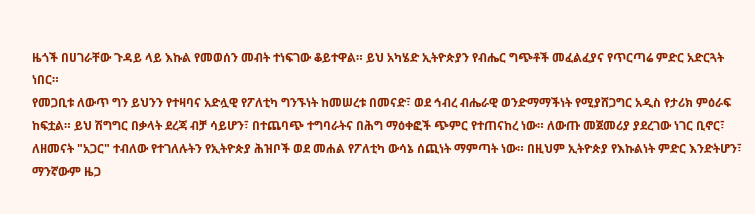ዜጎች በሀገራቸው ጉዳይ ላይ እኩል የመወሰን መብት ተነፍገው ቆይተዋል። ይህ አካሄድ ኢትዮጵያን የብሔር ግጭቶች መፈልፈያና የጥርጣሬ ምድር አድርጓት ነበር።
የመጋቢቱ ለውጥ ግን ይህንን የተዛባና አድሏዊ የፖለቲካ ግንኙነት ከመሠረቱ በመናድ፣ ወደ ኅብረ ብሔራዊ ወንድማማችነት የሚያሸጋግር አዲስ የታሪክ ምዕራፍ ከፍቷል። ይህ ሽግግር በቃላት ደረጃ ብቻ ሳይሆን፣ በተጨባጭ ተግባራትና በሕግ ማዕቀፎች ጭምር የተጠናከረ ነው። ለውጡ መጀመሪያ ያደረገው ነገር ቢኖር፣ ለዘመናት "አጋር" ተብለው የተገለሉትን የኢትዮጵያ ሕዝቦች ወደ መሐል የፖለቲካ ውሳኔ ሰጪነት ማምጣት ነው። በዚህም ኢትዮጵያ የእኩልነት ምድር እንድትሆን፣ ማንኛውም ዜጋ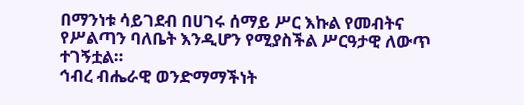በማንነቱ ሳይገደብ በሀገሩ ሰማይ ሥር እኩል የመብትና የሥልጣን ባለቤት እንዲሆን የሚያስችል ሥርዓታዊ ለውጥ ተገኝቷል።
ኅብረ ብሔራዊ ወንድማማችነት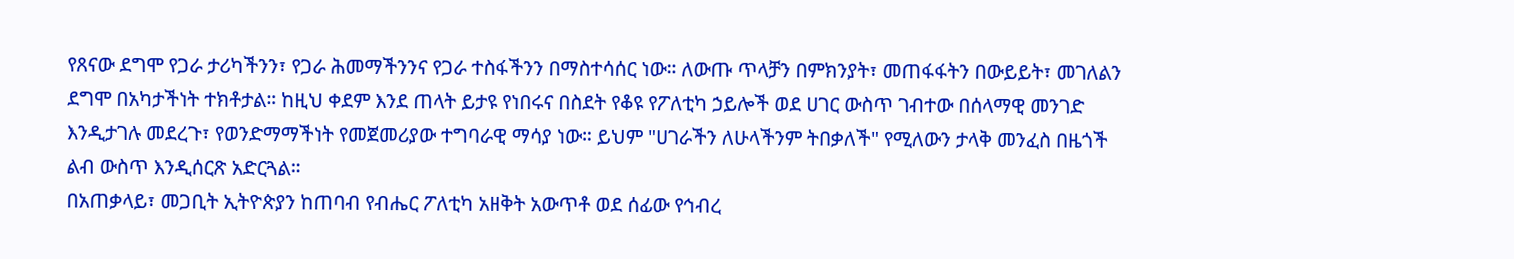የጸናው ደግሞ የጋራ ታሪካችንን፣ የጋራ ሕመማችንንና የጋራ ተስፋችንን በማስተሳሰር ነው። ለውጡ ጥላቻን በምክንያት፣ መጠፋፋትን በውይይት፣ መገለልን ደግሞ በአካታችነት ተክቶታል። ከዚህ ቀደም እንደ ጠላት ይታዩ የነበሩና በስደት የቆዩ የፖለቲካ ኃይሎች ወደ ሀገር ውስጥ ገብተው በሰላማዊ መንገድ እንዲታገሉ መደረጉ፣ የወንድማማችነት የመጀመሪያው ተግባራዊ ማሳያ ነው። ይህም "ሀገራችን ለሁላችንም ትበቃለች" የሚለውን ታላቅ መንፈስ በዜጎች ልብ ውስጥ እንዲሰርጽ አድርጓል።
በአጠቃላይ፣ መጋቢት ኢትዮጵያን ከጠባብ የብሔር ፖለቲካ አዘቅት አውጥቶ ወደ ሰፊው የኅብረ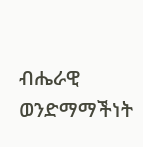ብሔራዊ ወንድማማችነት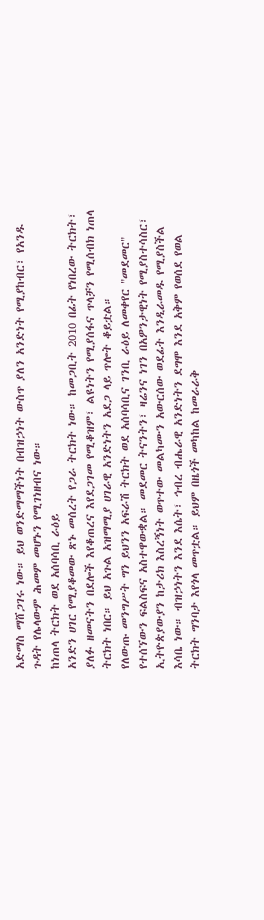አድማስ ማሸጋገሩ ነው። ይህ ወንድማማችነት በብዝኃነት ውስጥ ያለን አንድነት የሚያከብር፣ የአንዱ ጉዳት የሌላውም ሕመም መሆኑን የሚገነዘብና ነው።
ከነጠላ ትርክት ወደ አሰባሳቢ ራዕይ
አንድን ሀገር የሚያቆመው ጽኑ መሰረት የጋራ ትርክት ነው። ከመጋቢት 2010 በፊት የነበረው ትርክት፣ ያለፉ ዘመናትን በደሎች እየቆጠረና እየደጋገመ የሚቆዝም፣ ልዩነትን የሚያሰፋና ጥላቻን የሚሰብክ ነጠላ ትርክት ነበር። ይህ አጉል አዝማሚያ ሀገራዊ አንድነትን አደጋ ላይ ጥሎት ቆይቷል።
የለውጡ መንግሥት ግን ይህንን አፍራሽ ትርክት ወደ አሰባሳቢና ገንቢ ራዕይ ለመቀየር "መደመር" የተሰኘውን ፍልስፍና አስተዋውቋል። መደመር ትናንትን፣ ዛሬንና ነገን በአዎንታዊነት የሚያስተሳስር፣ ኢትዮጵያውያን ከታሪክ እስረኝነት ወጥተው መልካሙን አውርሰው ወደፊት እንዲራመዱ የሚያስችል እሳቤ ነው። ብዝኃነትን እንደ እሴት፣ ኅብረ ብሔራዊ አንድነትን ደግሞ እንደ አቅም የወሰደ የወል ትርክት ግንባታ እየጎላ መጥቷል። ይህም በዜጎች መካከል ከመራራቅ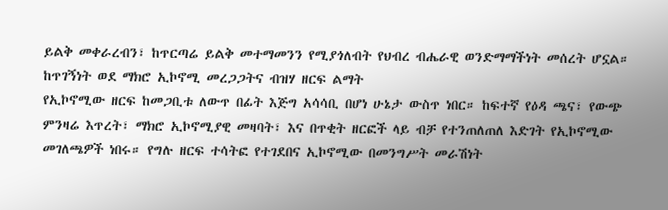ይልቅ መቀራረብን፣ ከጥርጣሬ ይልቅ መተማመንን የሚያጎለብት የህብረ ብሔራዊ ወንድማማችነት መሰረት ሆኗል።
ከጥገኝነት ወደ ማክሮ ኢኮኖሚ መረጋጋትና ብዝሃ ዘርፍ ልማት
የኢኮኖሚው ዘርፍ ከመጋቢቱ ለውጥ በፊት እጅግ አሳሳቢ በሆነ ሁኔታ ውስጥ ነበር። ከፍተኛ የዕዳ ጫና፣ የውጭ ምንዛሬ እጥረት፣ ማክሮ ኢኮኖሚያዊ መዛባት፣ እና በጥቂት ዘርፎች ላይ ብቻ የተንጠለጠለ እድገት የኢኮኖሚው መገለጫዎች ነበሩ። የግሉ ዘርፍ ተሳትፎ የተገደበና ኢኮኖሚው በመንግሥት መራሽነት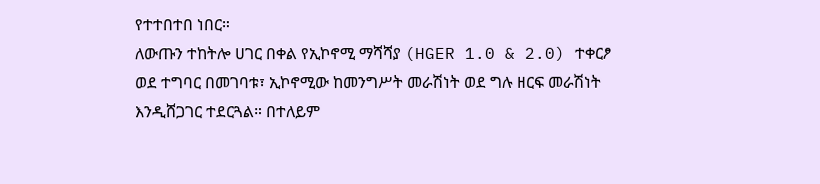የተተበተበ ነበር።
ለውጡን ተከትሎ ሀገር በቀል የኢኮኖሚ ማሻሻያ (HGER 1.0 & 2.0) ተቀርፆ ወደ ተግባር በመገባቱ፣ ኢኮኖሚው ከመንግሥት መራሽነት ወደ ግሉ ዘርፍ መራሽነት እንዲሸጋገር ተደርጓል። በተለይም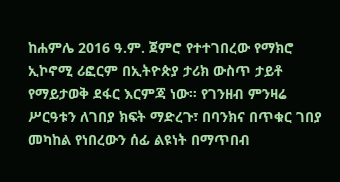ከሐምሌ 2016 ዓ.ም. ጀምሮ የተተገበረው የማክሮ ኢኮኖሚ ሪፎርም በኢትዮጵያ ታሪክ ውስጥ ታይቶ የማይታወቅ ደፋር እርምጃ ነው። የገንዘብ ምንዛሬ ሥርዓቱን ለገበያ ክፍት ማድረጉ፣ በባንክና በጥቁር ገበያ መካከል የነበረውን ሰፊ ልዩነት በማጥበብ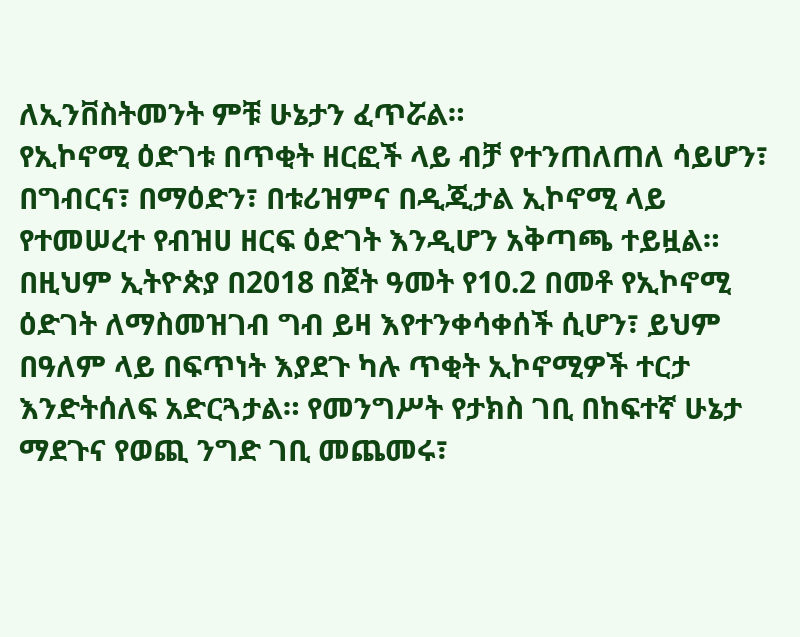ለኢንቨስትመንት ምቹ ሁኔታን ፈጥሯል።
የኢኮኖሚ ዕድገቱ በጥቂት ዘርፎች ላይ ብቻ የተንጠለጠለ ሳይሆን፣ በግብርና፣ በማዕድን፣ በቱሪዝምና በዲጂታል ኢኮኖሚ ላይ የተመሠረተ የብዝሀ ዘርፍ ዕድገት እንዲሆን አቅጣጫ ተይዟል። በዚህም ኢትዮጵያ በ2018 በጀት ዓመት የ10.2 በመቶ የኢኮኖሚ ዕድገት ለማስመዝገብ ግብ ይዛ እየተንቀሳቀሰች ሲሆን፣ ይህም በዓለም ላይ በፍጥነት እያደጉ ካሉ ጥቂት ኢኮኖሚዎች ተርታ እንድትሰለፍ አድርጓታል። የመንግሥት የታክስ ገቢ በከፍተኛ ሁኔታ ማደጉና የወጪ ንግድ ገቢ መጨመሩ፣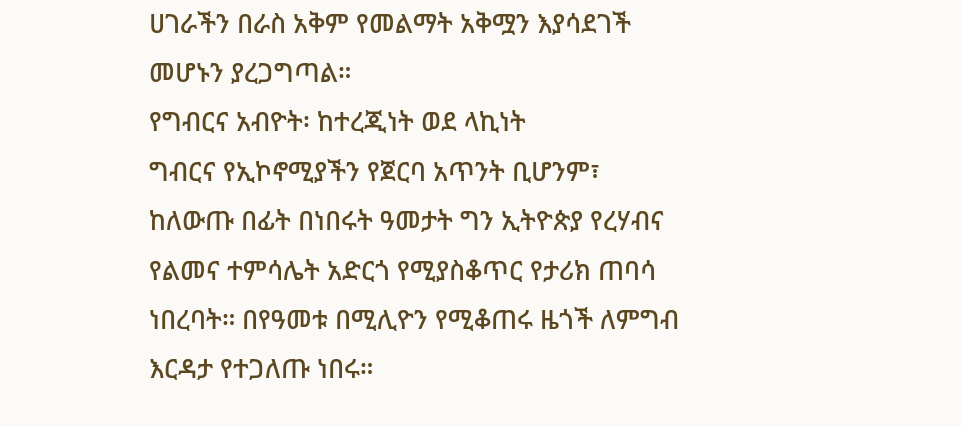ሀገራችን በራስ አቅም የመልማት አቅሟን እያሳደገች መሆኑን ያረጋግጣል።
የግብርና አብዮት፡ ከተረጂነት ወደ ላኪነት
ግብርና የኢኮኖሚያችን የጀርባ አጥንት ቢሆንም፣ ከለውጡ በፊት በነበሩት ዓመታት ግን ኢትዮጵያ የረሃብና የልመና ተምሳሌት አድርጎ የሚያስቆጥር የታሪክ ጠባሳ ነበረባት። በየዓመቱ በሚሊዮን የሚቆጠሩ ዜጎች ለምግብ እርዳታ የተጋለጡ ነበሩ።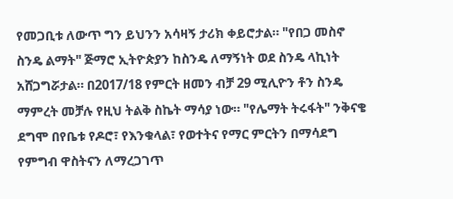የመጋቢቱ ለውጥ ግን ይህንን አሳዛኝ ታሪክ ቀይሮታል። "የበጋ መስኖ ስንዴ ልማት" ጅማሮ ኢትዮጵያን ከስንዴ ለማኝነት ወደ ስንዴ ላኪነት አሸጋግሯታል። በ2017/18 የምርት ዘመን ብቻ 29 ሚሊዮን ቶን ስንዴ ማምረት መቻሉ የዚህ ትልቅ ስኬት ማሳያ ነው። "የሌማት ትሩፋት" ንቅናቄ ደግሞ በየቤቱ የዶሮ፣ የእንቁላል፣ የወተትና የማር ምርትን በማሳደግ የምግብ ዋስትናን ለማረጋገጥ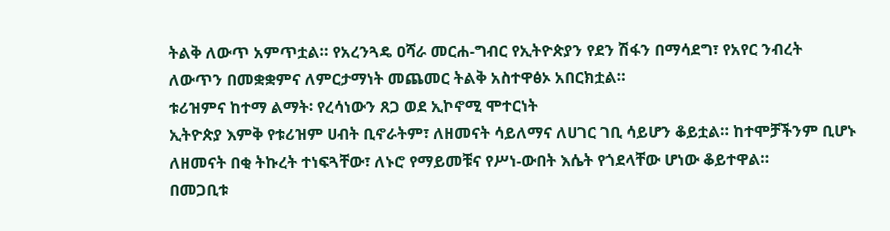ትልቅ ለውጥ አምጥቷል። የአረንጓዴ ዐሻራ መርሐ-ግብር የኢትዮጵያን የደን ሽፋን በማሳደግ፣ የአየር ንብረት ለውጥን በመቋቋምና ለምርታማነት መጨመር ትልቅ አስተዋፅኦ አበርክቷል።
ቱሪዝምና ከተማ ልማት፡ የረሳነውን ጸጋ ወደ ኢኮኖሚ ሞተርነት
ኢትዮጵያ እምቅ የቱሪዝም ሀብት ቢኖራትም፣ ለዘመናት ሳይለማና ለሀገር ገቢ ሳይሆን ቆይቷል። ከተሞቻችንም ቢሆኑ ለዘመናት በቂ ትኩረት ተነፍጓቸው፣ ለኑሮ የማይመቹና የሥነ-ውበት እሴት የጎደላቸው ሆነው ቆይተዋል።
በመጋቢቱ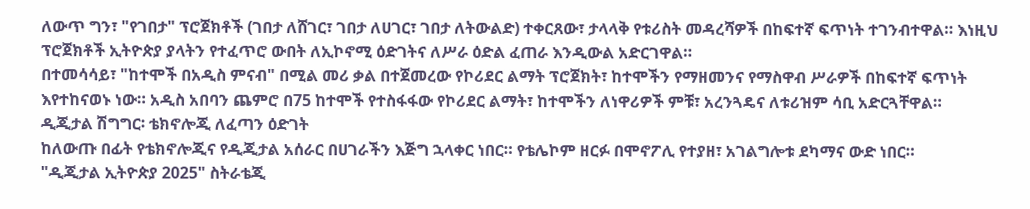ለውጥ ግን፣ "የገበታ" ፕሮጀክቶች (ገበታ ለሸገር፣ ገበታ ለሀገር፣ ገበታ ለትውልድ) ተቀርጸው፣ ታላላቅ የቱሪስት መዳረሻዎች በከፍተኛ ፍጥነት ተገንብተዋል። እነዚህ ፕሮጀክቶች ኢትዮጵያ ያላትን የተፈጥሮ ውበት ለኢኮኖሚ ዕድገትና ለሥራ ዕድል ፈጠራ እንዲውል አድርገዋል።
በተመሳሳይ፣ "ከተሞች በአዲስ ምናብ" በሚል መሪ ቃል በተጀመረው የኮሪደር ልማት ፕሮጀክት፣ ከተሞችን የማዘመንና የማስዋብ ሥራዎች በከፍተኛ ፍጥነት እየተከናወኑ ነው። አዲስ አበባን ጨምሮ በ75 ከተሞች የተስፋፋው የኮሪደር ልማት፣ ከተሞችን ለነዋሪዎች ምቹ፣ አረንጓዴና ለቱሪዝም ሳቢ አድርጓቸዋል።
ዲጂታል ሽግግር፡ ቴክኖሎጂ ለፈጣን ዕድገት
ከለውጡ በፊት የቴክኖሎጂና የዲጂታል አሰራር በሀገራችን እጅግ ኋላቀር ነበር። የቴሌኮም ዘርፉ በሞኖፖሊ የተያዘ፣ አገልግሎቱ ደካማና ውድ ነበር።
"ዲጂታል ኢትዮጵያ 2025" ስትራቴጂ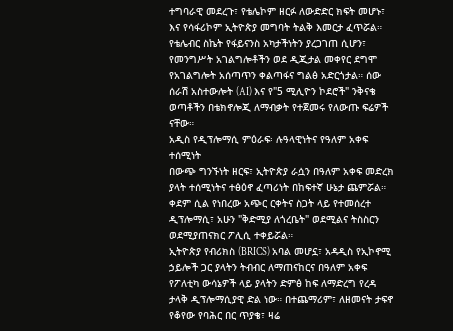ተግባራዊ መደረጉ፣ የቴሌኮም ዘርፉ ለውድድር ክፍት መሆኑ፣ እና የሳፋሪኮም ኢትዮጵያ መግባት ትልቅ እመርታ ፈጥሯል። የቴሌብር ስኬት የፋይናንስ አካታችነትን ያረጋገጠ ሲሆን፣ የመንግሥት አገልግሎቶችን ወደ ዲጂታል መቀየር ደግሞ የአገልግሎት አሰጣጥን ቀልጣፋና ግልፅ አድርጎታል። ሰው ሰራሽ አስተውሎት (AI) እና የ"5 ሚሊዮን ኮደሮች" ንቅናቄ ወጣቶችን በቴክኖሎጂ ለማብቃት የተጀመሩ የለውጡ ፍሬዎች ናቸው።
አዲስ የዲፕሎማሲ ምዕራፍ፡ ሉዓላዊነትና የዓለም አቀፍ ተሰሚነት
በውጭ ግንኙነት ዘርፍ፣ ኢትዮጵያ ራሷን በዓለም አቀፍ መድረክ ያላት ተሰሚነትና ተፅዕኖ ፈጣሪነት በከፍተኛ ሁኔታ ጨምሯል። ቀደም ሲል የነበረው አጭር ርቀትና ስጋት ላይ የተመሰረተ ዲፕሎማሲ፣ አሁን "ቅድሚያ ለጎረቤት" ወደሚልና ትስስርን ወደሚያጠናክር ፖሊሲ ተቀይሯል።
ኢትዮጵያ የብሪክስ (BRICS) አባል መሆኗ፣ አዳዲስ የኢኮኖሚ ኃይሎች ጋር ያላትን ትብብር ለማጠናከርና በዓለም አቀፍ የፖለቲካ ውሳኔዎች ላይ ያላትን ድምፅ ከፍ ለማድረግ የረዳ ታላቅ ዲፕሎማሲያዊ ድል ነው። በተጨማሪም፣ ለዘመናት ታፍኖ የቆየው የባሕር በር ጥያቄ፣ ዛሬ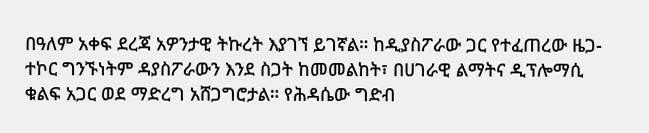በዓለም አቀፍ ደረጃ አዎንታዊ ትኩረት እያገኘ ይገኛል። ከዲያስፖራው ጋር የተፈጠረው ዜጋ-ተኮር ግንኙነትም ዳያስፖራውን እንደ ስጋት ከመመልከት፣ በሀገራዊ ልማትና ዲፕሎማሲ ቁልፍ አጋር ወደ ማድረግ አሸጋግሮታል። የሕዳሴው ግድብ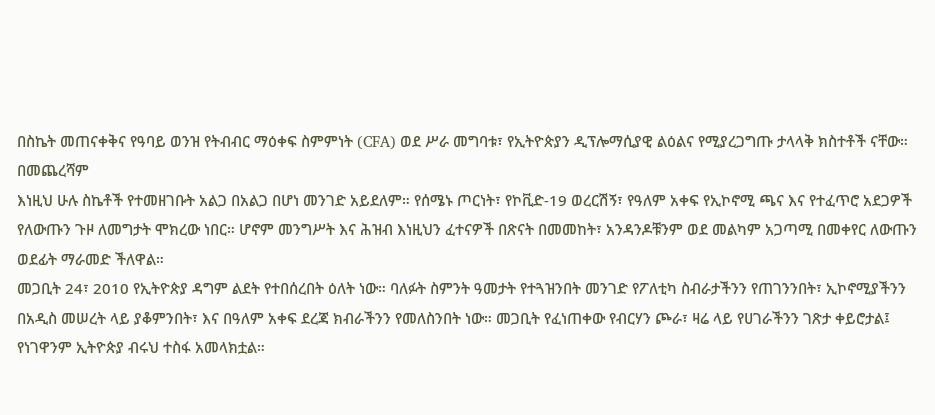በስኬት መጠናቀቅና የዓባይ ወንዝ የትብብር ማዕቀፍ ስምምነት (CFA) ወደ ሥራ መግባቱ፣ የኢትዮጵያን ዲፕሎማሲያዊ ልዕልና የሚያረጋግጡ ታላላቅ ክስተቶች ናቸው።
በመጨረሻም
እነዚህ ሁሉ ስኬቶች የተመዘገቡት አልጋ በአልጋ በሆነ መንገድ አይደለም። የሰሜኑ ጦርነት፣ የኮቪድ-19 ወረርሽኝ፣ የዓለም አቀፍ የኢኮኖሚ ጫና እና የተፈጥሮ አደጋዎች የለውጡን ጉዞ ለመግታት ሞክረው ነበር። ሆኖም መንግሥት እና ሕዝብ እነዚህን ፈተናዎች በጽናት በመመከት፣ አንዳንዶቹንም ወደ መልካም አጋጣሚ በመቀየር ለውጡን ወደፊት ማራመድ ችለዋል።
መጋቢት 24፣ 2010 የኢትዮጵያ ዳግም ልደት የተበሰረበት ዕለት ነው። ባለፉት ስምንት ዓመታት የተጓዝንበት መንገድ የፖለቲካ ስብራታችንን የጠገንንበት፣ ኢኮኖሚያችንን በአዲስ መሠረት ላይ ያቆምንበት፣ እና በዓለም አቀፍ ደረጃ ክብራችንን የመለስንበት ነው። መጋቢት የፈነጠቀው የብርሃን ጮራ፣ ዛሬ ላይ የሀገራችንን ገጽታ ቀይሮታል፤ የነገዋንም ኢትዮጵያ ብሩህ ተስፋ አመላክቷል።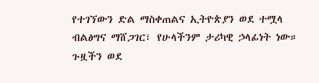የተገኘውን ድል ማስቀጠልና ኢትዮጵያን ወደ ተሟላ ብልፅግና ማሸጋገር፣ የሁላችንም ታሪካዊ ኃላፊነት ነው። ጉዟችን ወደ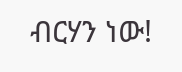ብርሃን ነው!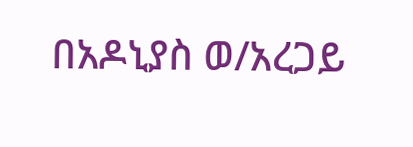በአዶኒያስ ወ/አረጋይ